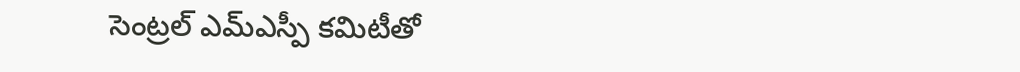సెంట్రల్ ఎమ్ఎస్పీ కమిటీతో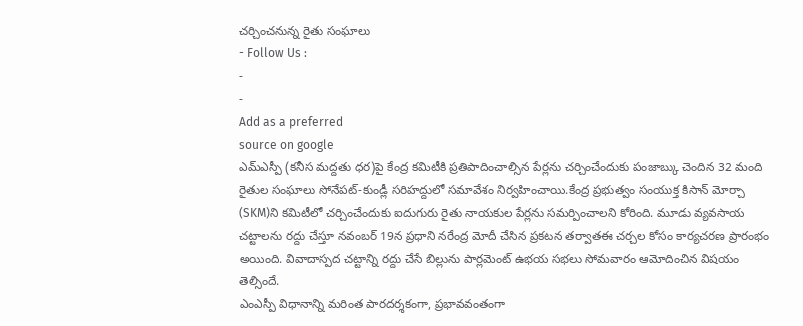చర్చించనున్న రైతు సంఘాలు
- Follow Us :
-
-
Add as a preferred
source on google
ఎమ్ఎస్పీ (కనీస మద్దతు ధర)పై కేంద్ర కమిటీకి ప్రతిపాదించాల్సిన పేర్లను చర్చించేందుకు పంజాబ్కు చెందిన 32 మంది రైతుల సంఘాలు సోనేపట్-కుండ్లీ సరిహద్దులో సమావేశం నిర్వహించాయి.కేంద్ర ప్రభుత్వం సంయుక్త కిసాన్ మోర్చా (SKM)ని కమిటీలో చర్చించేందుకు ఐదుగురు రైతు నాయకుల పేర్లను సమర్పించాలని కోరింది. మూడు వ్యవసాయ చట్టాలను రద్దు చేస్తూ నవంబర్ 19న ప్రధాని నరేంద్ర మోదీ చేసిన ప్రకటన తర్వాతఈ చర్చల కోసం కార్యచరణ ప్రారంభం అయింది. వివాదాస్పద చట్టాన్ని రద్దు చేసే బిల్లును పార్లమెంట్ ఉభయ సభలు సోమవారం ఆమోదించిన విషయం తెల్సిందే.
ఎంఎస్పీ విధానాన్ని మరింత పారదర్శకంగా, ప్రభావవంతంగా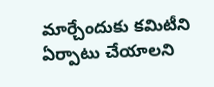మార్చేందుకు కమిటీని ఏర్పాటు చేయాలని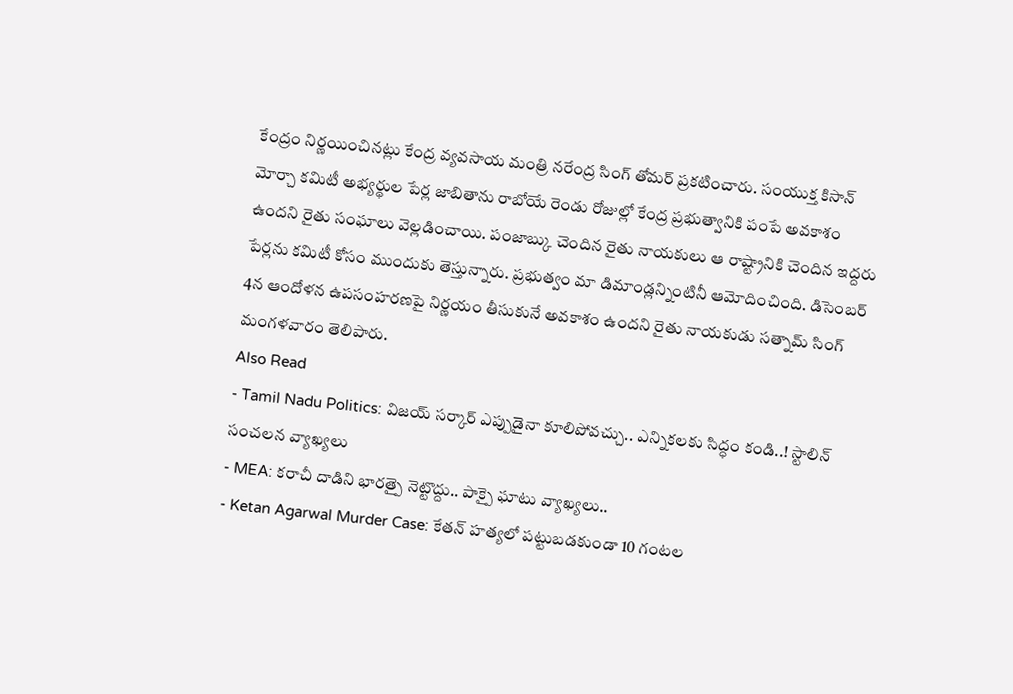కేంద్రం నిర్ణయించినట్లు కేంద్ర వ్యవసాయ మంత్రి నరేంద్ర సింగ్ తోమర్ ప్రకటించారు. సంయుక్త కిసాన్ మోర్చా కమిటీ అభ్యర్థుల పేర్ల జాబితాను రాబోయే రెండు రోజుల్లో కేంద్ర ప్రభుత్వానికి పంపే అవకాశం ఉందని రైతు సంఘాలు వెల్లడించాయి. పంజాబ్కు చెందిన రైతు నాయకులు ఆ రాష్ట్రానికి చెందిన ఇద్దరు పేర్లను కమిటీ కోసం ముందుకు తెస్తున్నారు. ప్రభుత్వం మా డిమాండ్లన్నింటినీ ఆమోదించింది. డిసెంబర్ 4న ఆందోళన ఉపసంహరణపై నిర్ణయం తీసుకునే అవకాశం ఉందని రైతు నాయకుడు సత్నామ్ సింగ్ మంగళవారం తెలిపారు.
Also Read
- Tamil Nadu Politics: విజయ్ సర్కార్ ఎప్పుడైనా కూలిపోవచ్చు.. ఎన్నికలకు సిద్ధం కండి..! స్టాలిన్ సంచలన వ్యాఖ్యలు
- MEA: కరాచీ దాడిని భారత్పై నెట్టొద్దు.. పాక్పై ఘాటు వ్యాఖ్యలు..
- Ketan Agarwal Murder Case: కేతన్ హత్యలో పట్టుబడకుండా 10 గంటల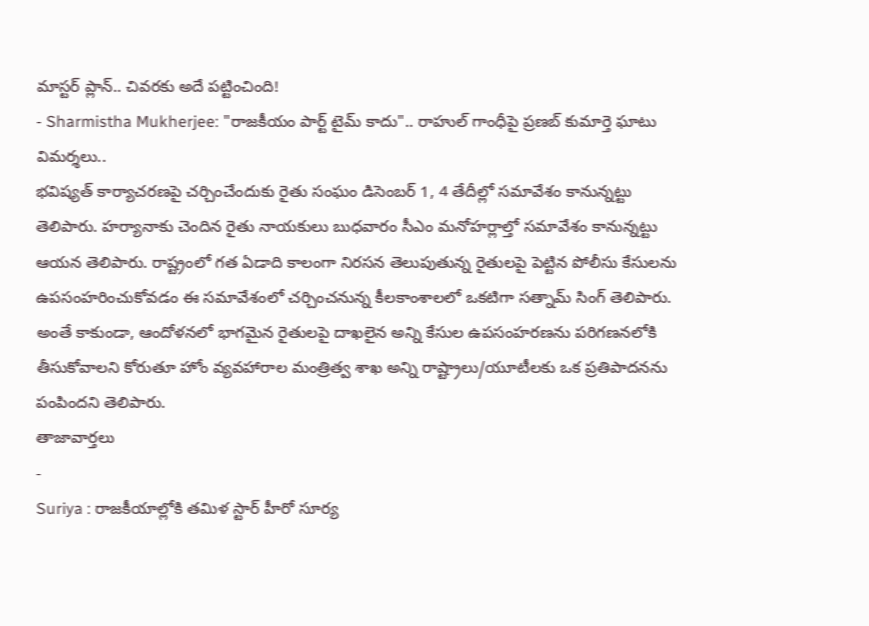మాస్టర్ ప్లాన్.. చివరకు అదే పట్టించింది!
- Sharmistha Mukherjee: "రాజకీయం పార్ట్ టైమ్ కాదు".. రాహుల్ గాంధీపై ప్రణబ్ కుమార్తె ఘాటు విమర్శలు..
భవిష్యత్ కార్యాచరణపై చర్చించేందుకు రైతు సంఘం డిసెంబర్ 1, 4 తేదీల్లో సమావేశం కానున్నట్టు తెలిపారు. హర్యానాకు చెందిన రైతు నాయకులు బుధవారం సీఎం మనోహర్లాల్తో సమావేశం కానున్నట్టు ఆయన తెలిపారు. రాష్ట్రంలో గత ఏడాది కాలంగా నిరసన తెలుపుతున్న రైతులపై పెట్టిన పోలీసు కేసులను ఉపసంహరించుకోవడం ఈ సమావేశంలో చర్చించనున్న కీలకాంశాలలో ఒకటిగా సత్నామ్ సింగ్ తెలిపారు. అంతే కాకుండా, ఆందోళనలో భాగమైన రైతులపై దాఖలైన అన్ని కేసుల ఉపసంహరణను పరిగణనలోకి తీసుకోవాలని కోరుతూ హోం వ్యవహారాల మంత్రిత్వ శాఖ అన్ని రాష్ట్రాలు/యూటీలకు ఒక ప్రతిపాదనను పంపిందని తెలిపారు.
తాజావార్తలు
-
Suriya : రాజకీయాల్లోకి తమిళ స్టార్ హీరో సూర్య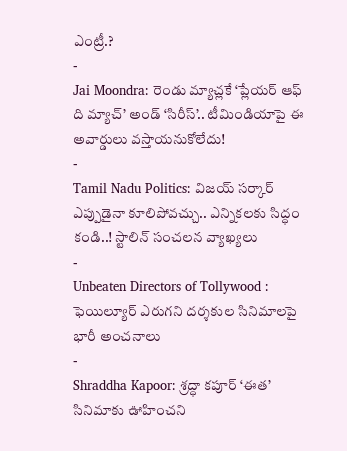ఎంట్రీ.?
-
Jai Moondra: రెండు మ్యాచ్లకే ‘ప్లేయర్ ఆఫ్ ది మ్యాచ్’ అండ్ ‘సిరీస్’.. టీమిండియాపై ఈ అవార్డులు వస్తాయనుకోలేదు!
-
Tamil Nadu Politics: విజయ్ సర్కార్ ఎప్పుడైనా కూలిపోవచ్చు.. ఎన్నికలకు సిద్ధం కండి..! స్టాలిన్ సంచలన వ్యాఖ్యలు
-
Unbeaten Directors of Tollywood : ఫెయిల్యూర్ ఎరుగని దర్శకుల సినిమాలపై భారీ అంచనాలు
-
Shraddha Kapoor: శ్రద్ధా కపూర్ ‘ఈత’ సినిమాకు ఊహించని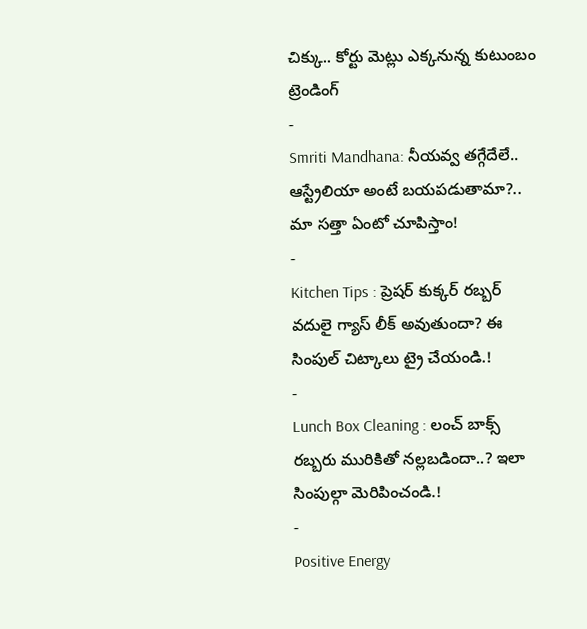చిక్కు.. కోర్టు మెట్లు ఎక్కనున్న కుటుంబం
ట్రెండింగ్
-
Smriti Mandhana: నీయవ్వ తగ్గేదేలే.. ఆస్ట్రేలియా అంటే బయపడుతామా?.. మా సత్తా ఏంటో చూపిస్తాం!
-
Kitchen Tips : ప్రెషర్ కుక్కర్ రబ్బర్ వదులై గ్యాస్ లీక్ అవుతుందా? ఈ సింపుల్ చిట్కాలు ట్రై చేయండి.!
-
Lunch Box Cleaning : లంచ్ బాక్స్ రబ్బరు మురికితో నల్లబడిందా..? ఇలా సింపుల్గా మెరిపించండి.!
-
Positive Energy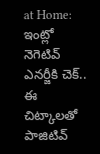at Home: ఇంట్లో నెగెటివ్ ఎనర్జీకి చెక్.. ఈ చిట్కాలతో పాజిటివ్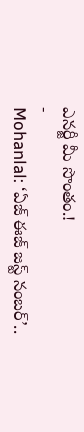ఎనర్జీ మీ సొంతం.!
-
Mohanlal: ‘ఏజ్ ఈజ్ జస్ట్ నంబర్’..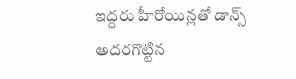ఇద్దరు హీరోయిన్లతో డాన్స్ అదరగొట్టిన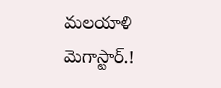మలయాళి మెగాస్టార్.!